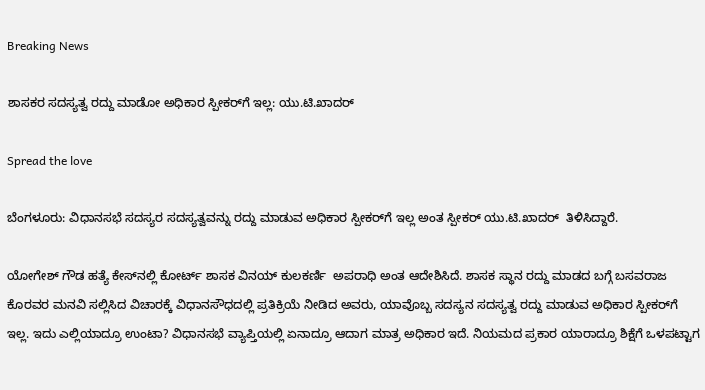Breaking News

ಶಾಸಕರ ಸದಸ್ಯತ್ವ ರದ್ದು ಮಾಡೋ ಅಧಿಕಾರ ಸ್ಪೀಕರ್‌ಗೆ ಇಲ್ಲ: ಯು.ಟಿ.ಖಾದರ್

Spread the love

ಬೆಂಗಳೂರು: ವಿಧಾನಸಭೆ ಸದಸ್ಯರ ಸದಸ್ಯತ್ವವನ್ನು ರದ್ದು ಮಾಡುವ ಅಧಿಕಾರ ಸ್ಪೀಕರ್‌ಗೆ ಇಲ್ಲ ಅಂತ ಸ್ಪೀಕರ್ ಯು.ಟಿ.ಖಾದರ್  ತಿಳಿಸಿದ್ದಾರೆ.

ಯೋಗೇಶ್ ಗೌಡ ಹತ್ಯೆ ಕೇಸ್‌ನಲ್ಲಿ ಕೋರ್ಟ್ ಶಾಸಕ ವಿನಯ್ ಕುಲಕರ್ಣಿ  ಅಪರಾಧಿ ಅಂತ ಆದೇಶಿಸಿದೆ. ಶಾಸಕ ಸ್ಥಾನ ರದ್ದು ಮಾಡದ ಬಗ್ಗೆ ಬಸವರಾಜ ಕೊರವರ ಮನವಿ ಸಲ್ಲಿಸಿದ ವಿಚಾರಕ್ಕೆ ವಿಧಾನಸೌಧದಲ್ಲಿ ಪ್ರತಿಕ್ರಿಯೆ ನೀಡಿದ ಅವರು, ಯಾವೊಬ್ಬ ಸದಸ್ಯನ ಸದಸ್ಯತ್ವ ರದ್ದು ಮಾಡುವ ಅಧಿಕಾರ ಸ್ಪೀಕರ್‌ಗೆ ಇಲ್ಲ. ಇದು ಎಲ್ಲಿಯಾದ್ರೂ ಉಂಟಾ? ವಿಧಾನಸಭೆ ವ್ಯಾಪ್ತಿಯಲ್ಲಿ ಏನಾದ್ರೂ ಆದಾಗ ಮಾತ್ರ ಅಧಿಕಾರ ಇದೆ. ನಿಯಮದ ಪ್ರಕಾರ ಯಾರಾದ್ರೂ ಶಿಕ್ಷೆಗೆ ಒಳಪಟ್ಟಾಗ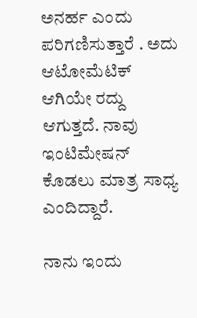ಅನರ್ಹ ಎಂದು ಪರಿಗಣಿಸುತ್ತಾರೆ . ಅದು ಆಟೋಮೆಟಿಕ್ ಆಗಿಯೇ ರದ್ದು ಆಗುತ್ತದೆ. ನಾವು ಇಂಟಿಮೇಷನ್ ಕೊಡಲು ಮಾತ್ರ ಸಾಧ್ಯ ಎಂದಿದ್ದಾರೆ.

ನಾನು ಇಂದು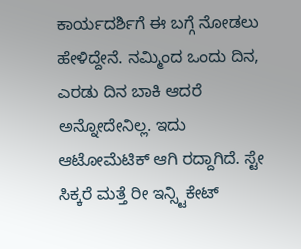ಕಾರ್ಯದರ್ಶಿಗೆ ಈ ಬಗ್ಗೆ ನೋಡಲು ಹೇಳಿದ್ದೇನೆ. ನಮ್ಮಿಂದ ಒಂದು ದಿನ, ಎರಡು ದಿನ ಬಾಕಿ ಆದರೆ ಅನ್ನೋದೇನಿಲ್ಲ. ಇದು ಆಟೋಮೆಟಿಕ್ ಆಗಿ ರದ್ದಾಗಿದೆ. ಸ್ಟೇ ಸಿಕ್ಕರೆ ಮತ್ತೆ ರೀ ಇನ್ಸ್ಟಿಕೇಟ್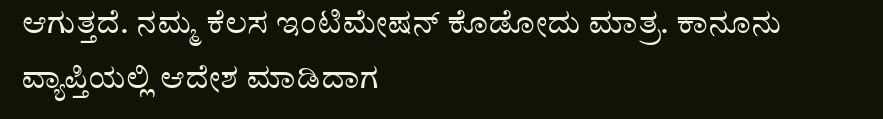ಆಗುತ್ತದೆ. ನಮ್ಮ ಕೆಲಸ ಇಂಟಿಮೇಷನ್ ಕೊಡೋದು ಮಾತ್ರ. ಕಾನೂನು ವ್ಯಾಪ್ತಿಯಲ್ಲಿ ಆದೇಶ ಮಾಡಿದಾಗ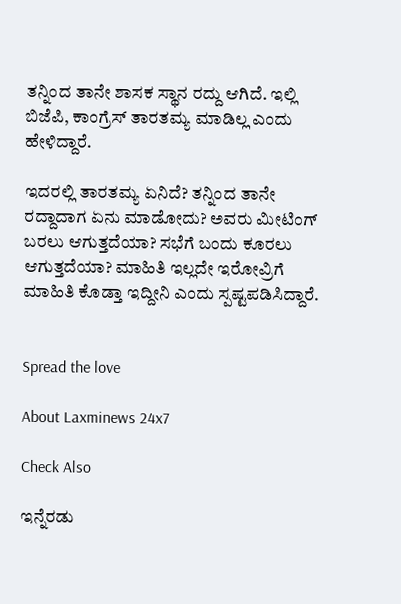ತನ್ನಿಂದ ತಾನೇ ಶಾಸಕ ಸ್ಥಾನ ರದ್ದು ಆಗಿದೆ. ಇಲ್ಲಿ ಬಿಜೆಪಿ, ಕಾಂಗ್ರೆಸ್ ತಾರತಮ್ಯ ಮಾಡಿಲ್ಲ ಎಂದು ಹೇಳಿದ್ದಾರೆ.

ಇದರಲ್ಲಿ ತಾರತಮ್ಯ ಏನಿದೆ? ತನ್ನಿಂದ ತಾನೇ ರದ್ದಾದಾಗ ಏನು ಮಾಡೋದು? ಅವರು ಮೀಟಿಂಗ್ ಬರಲು ಆಗುತ್ತದೆಯಾ? ಸಭೆಗೆ ಬಂದು ಕೂರಲು ಆಗುತ್ತದೆಯಾ? ಮಾಹಿತಿ ಇಲ್ಲದೇ ಇರೋವ್ರಿಗೆ ಮಾಹಿತಿ ಕೊಡ್ತಾ ಇದ್ದೀನಿ ಎಂದು ಸ್ಪಷ್ಟಪಡಿಸಿದ್ದಾರೆ.


Spread the love

About Laxminews 24x7

Check Also

ಇನ್ನೆರಡು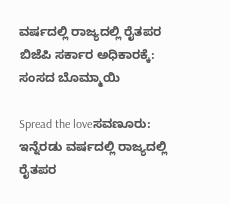ವರ್ಷದಲ್ಲಿ ರಾಜ್ಯದಲ್ಲಿ ರೈತಪರ ಬಿಜೆಪಿ ಸರ್ಕಾರ ಅಧಿಕಾರಕ್ಕೆ: ಸಂಸದ ಬೊಮ್ಮಾಯಿ

Spread the loveಸವಣೂರು: ಇನ್ನೆರಡು ವರ್ಷದಲ್ಲಿ ರಾಜ್ಯದಲ್ಲಿ ರೈತಪರ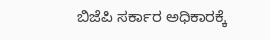ಬಿಜೆಪಿ ಸರ್ಕಾರ ಅಧಿಕಾರಕ್ಕೆ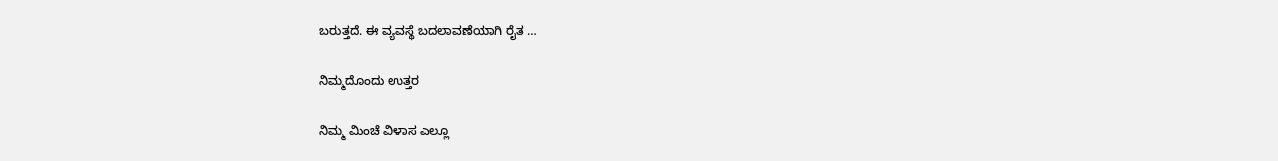ಬರುತ್ತದೆ. ಈ ವ್ಯವಸ್ಥೆ ಬದಲಾವಣೆಯಾಗಿ ರೈತ …

ನಿಮ್ಮದೊಂದು ಉತ್ತರ

ನಿಮ್ಮ ಮಿಂಚೆ ವಿಳಾಸ ಎಲ್ಲೂ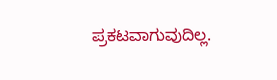ಪ್ರಕಟವಾಗುವುದಿಲ್ಲ.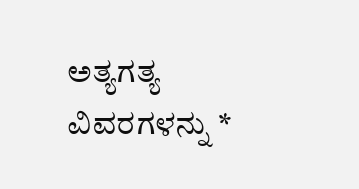ಅತ್ಯಗತ್ಯ ವಿವರಗಳನ್ನು *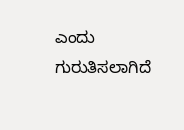ಎಂದು ಗುರುತಿಸಲಾಗಿದೆ